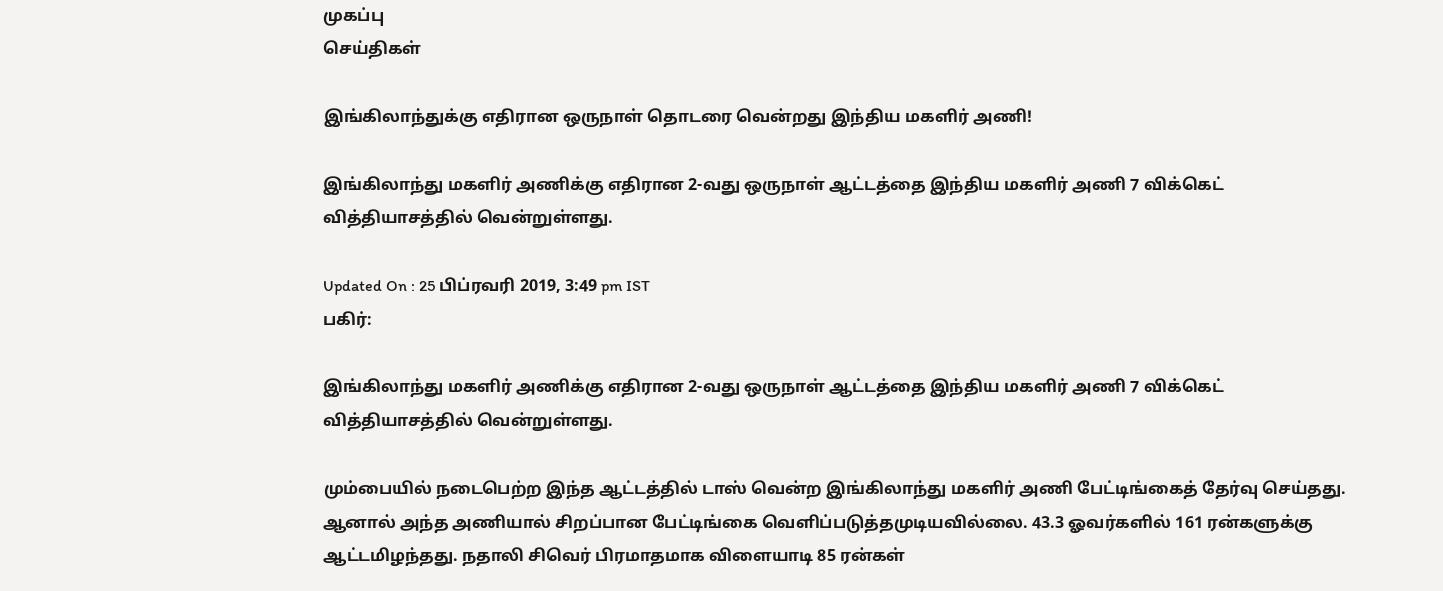முகப்பு
செய்திகள்

இங்கிலாந்துக்கு எதிரான ஒருநாள் தொடரை வென்றது இந்திய மகளிர் அணி!

இங்கிலாந்து மகளிர் அணிக்கு எதிரான 2-வது ஒருநாள் ஆட்டத்தை இந்திய மகளிர் அணி 7 விக்கெட் வித்தியாசத்தில் வென்றுள்ளது.

Updated On : 25 பிப்ரவரி 2019, 3:49 pm IST
பகிர்:

இங்கிலாந்து மகளிர் அணிக்கு எதிரான 2-வது ஒருநாள் ஆட்டத்தை இந்திய மகளிர் அணி 7 விக்கெட் வித்தியாசத்தில் வென்றுள்ளது.

மும்பையில் நடைபெற்ற இந்த ஆட்டத்தில் டாஸ் வென்ற இங்கிலாந்து மகளிர் அணி பேட்டிங்கைத் தேர்வு செய்தது. ஆனால் அந்த அணியால் சிறப்பான பேட்டிங்கை வெளிப்படுத்தமுடியவில்லை. 43.3 ஓவர்களில் 161 ரன்களுக்கு ஆட்டமிழந்தது. நதாலி சிவெர் பிரமாதமாக விளையாடி 85 ரன்கள்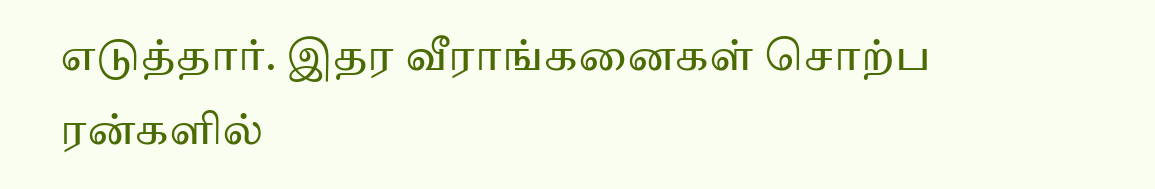எடுத்தார். இதர வீராங்கனைகள் சொற்ப ரன்களில்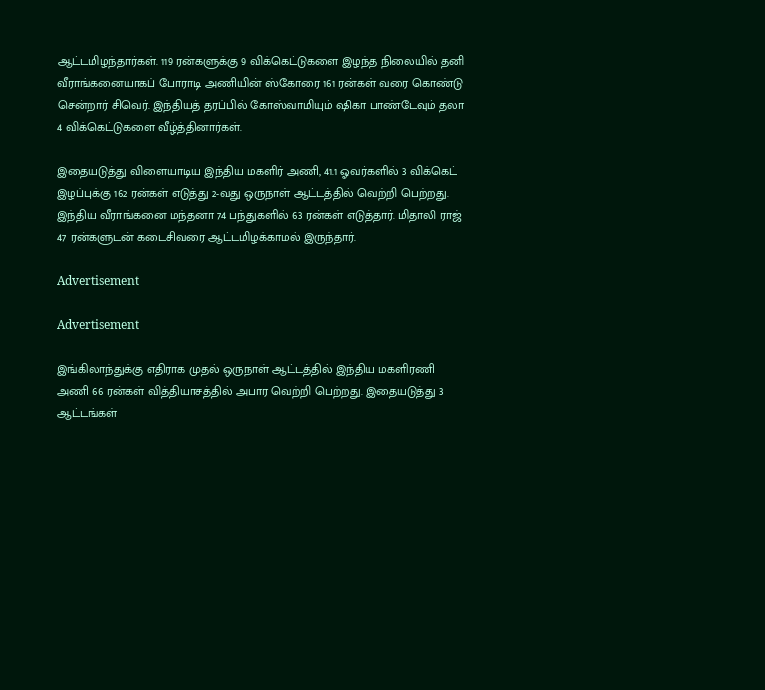ஆட்டமிழந்தார்கள். 119 ரன்களுக்கு 9 விக்கெட்டுகளை இழந்த நிலையில் தனி வீராங்கனையாகப் போராடி அணியின் ஸ்கோரை 161 ரன்கள் வரை கொண்டு சென்றார் சிவெர். இந்தியத் தரப்பில் கோஸ்வாமியும் ஷிகா பாண்டேவும் தலா 4 விக்கெட்டுகளை வீழ்த்தினார்கள்.

இதையடுத்து விளையாடிய இந்திய மகளிர் அணி, 41.1 ஓவர்களில் 3 விக்கெட் இழப்புக்கு 162 ரன்கள் எடுத்து 2-வது ஒருநாள் ஆட்டத்தில் வெற்றி பெற்றது. இந்திய வீராங்கனை மந்தனா 74 பந்துகளில் 63 ரன்கள் எடுத்தார். மிதாலி ராஜ் 47 ரன்களுடன் கடைசிவரை ஆட்டமிழக்காமல் இருந்தார்.

Advertisement

Advertisement

இங்கிலாந்துக்கு எதிராக முதல் ஒருநாள் ஆட்டத்தில் இந்திய மகளிரணி அணி 66 ரன்கள் வித்தியாசத்தில் அபார வெற்றி பெற்றது. இதையடுத்து 3 ஆட்டங்கள்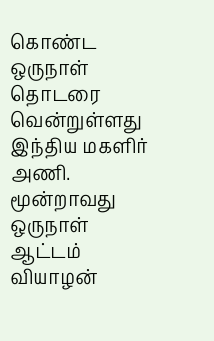கொண்ட ஒருநாள் தொடரை வென்றுள்ளது இந்திய மகளிர் அணி. மூன்றாவது ஒருநாள் ஆட்டம் வியாழன்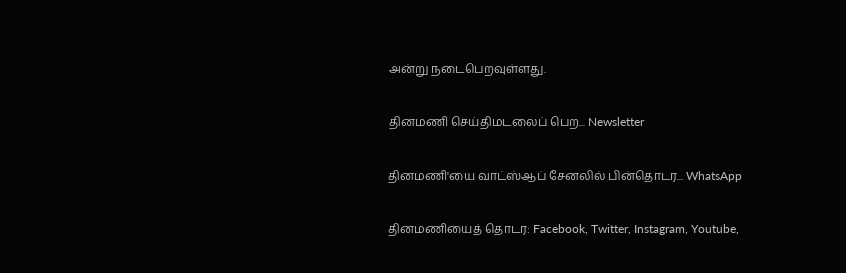அன்று நடைபெறவுள்ளது.

தினமணி செய்திமடலைப் பெற... Newsletter

தினமணி'யை வாட்ஸ்ஆப் சேனலில் பின்தொடர... WhatsApp

தினமணியைத் தொடர: Facebook, Twitter, Instagram, Youtube,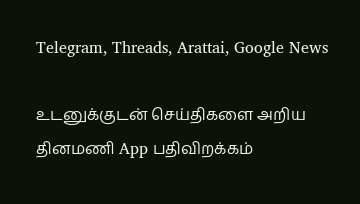Telegram, Threads, Arattai, Google News

உடனுக்குடன் செய்திகளை அறிய தினமணி App பதிவிறக்கம்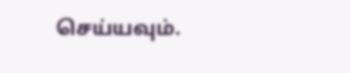செய்யவும்.